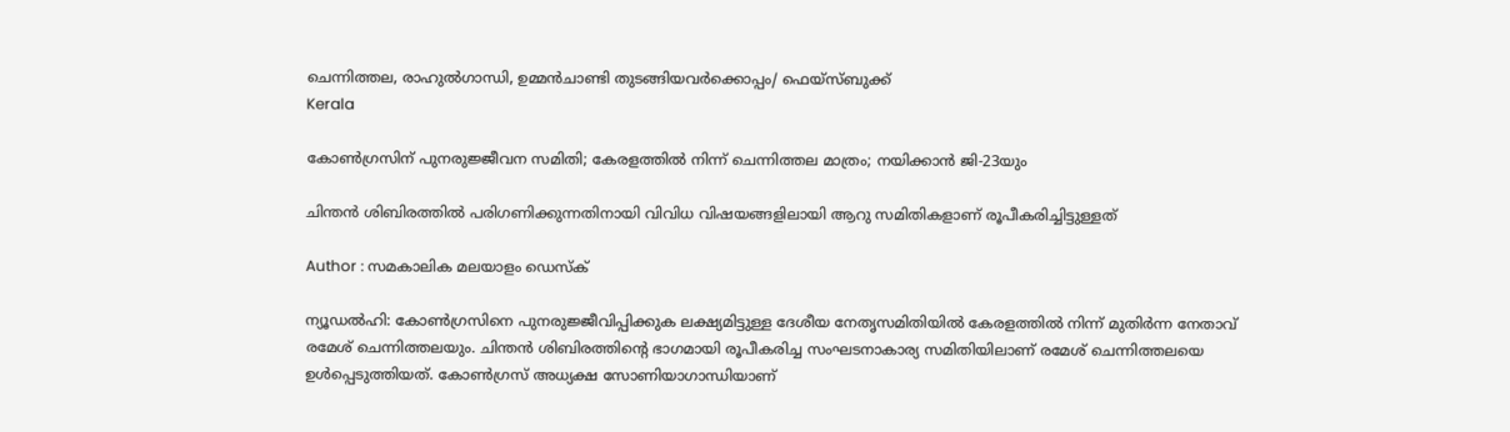ചെന്നിത്തല, രാഹുല്‍ഗാന്ധി, ഉമ്മന്‍ചാണ്ടി തുടങ്ങിയവര്‍ക്കൊപ്പം/ ഫെയ്‌സ്ബുക്ക്
Kerala

കോണ്‍ഗ്രസിന് പുനരുജ്ജീവന സമിതി; കേരളത്തില്‍ നിന്ന് ചെന്നിത്തല മാത്രം; നയിക്കാന്‍ ജി-23യും

ചിന്തന്‍ ശിബിരത്തില്‍ പരിഗണിക്കുന്നതിനായി വിവിധ വിഷയങ്ങളിലായി ആറു സമിതികളാണ് രൂപീകരിച്ചിട്ടുള്ളത്

Author : സമകാലിക മലയാളം ഡെസ്ക്

ന്യൂഡല്‍ഹി: കോണ്‍ഗ്രസിനെ പുനരുജ്ജീവിപ്പിക്കുക ലക്ഷ്യമിട്ടുള്ള ദേശീയ നേതൃസമിതിയില്‍ കേരളത്തില്‍ നിന്ന് മുതിര്‍ന്ന നേതാവ് രമേശ് ചെന്നിത്തലയും. ചിന്തന്‍ ശിബിരത്തിന്റെ ഭാഗമായി രൂപീകരിച്ച സംഘടനാകാര്യ സമിതിയിലാണ് രമേശ് ചെന്നിത്തലയെ ഉള്‍പ്പെടുത്തിയത്. കോണ്‍ഗ്രസ് അധ്യക്ഷ സോണിയാഗാന്ധിയാണ്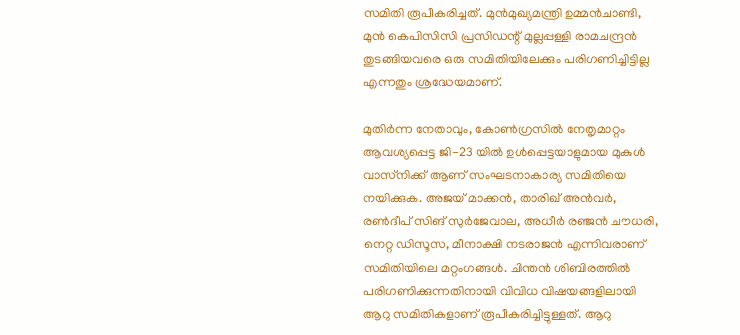സമിതി രൂപീകരിച്ചത്. മുന്‍മുഖ്യമന്ത്രി ഉമ്മന്‍ചാണ്ടി, മുന്‍ കെപിസിസി പ്രസിഡന്റ് മുല്ലപ്പള്ളി രാമചന്ദ്രന്‍ തുടങ്ങിയവരെ ഒരു സമിതിയിലേക്കും പരിഗണിച്ചിട്ടില്ല എന്നതും ശ്രദ്ധേയമാണ്.

മുതിര്‍ന്ന നേതാവും, കോണ്‍ഗ്രസില്‍ നേതൃമാറ്റം ആവശ്യപ്പെട്ട ജി-23 യില്‍ ഉള്‍പ്പെട്ടയാളുമായ മുകുള്‍ വാസ്‌നിക്ക് ആണ് സംഘടനാകാര്യ സമിതിയെ നയിക്കുക. അജയ് മാക്കന്‍, താരിഖ് അന്‍വര്‍, രണ്‍ദീപ് സിങ് സുര്‍ജേവാല, അധീര്‍ രഞ്ജന്‍ ചൗധരി, നെറ്റ ഡിസൂസ, മീനാക്ഷി നടരാജന്‍ എന്നിവരാണ് സമിതിയിലെ മറ്റംഗങ്ങള്‍. ചിന്തന്‍ ശിബിരത്തില്‍ പരിഗണിക്കുന്നതിനായി വിവിധ വിഷയങ്ങളിലായി ആറു സമിതികളാണ് രൂപീകരിച്ചിട്ടുള്ളത്. ആറു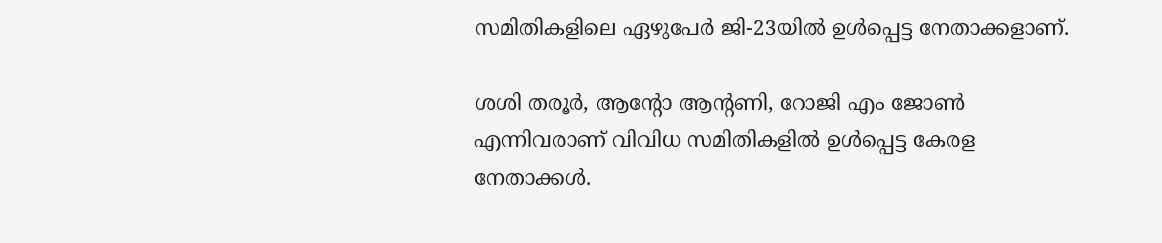സമിതികളിലെ ഏഴുപേര്‍ ജി-23യില്‍ ഉള്‍പ്പെട്ട നേതാക്കളാണ്.

ശശി തരൂര്‍, ആന്റോ ആന്റണി, റോജി എം ജോണ്‍ എന്നിവരാണ് വിവിധ സമിതികളില്‍ ഉള്‍പ്പെട്ട കേരള നേതാക്കള്‍.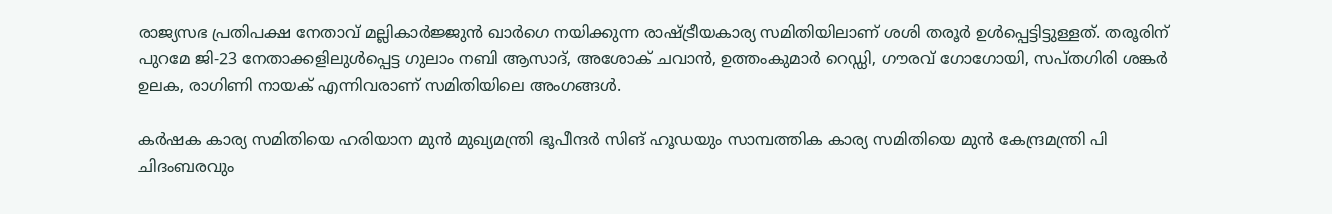രാജ്യസഭ പ്രതിപക്ഷ നേതാവ് മല്ലികാര്‍ജ്ജുന്‍ ഖാര്‍ഗെ നയിക്കുന്ന രാഷ്ട്രീയകാര്യ സമിതിയിലാണ് ശശി തരൂര്‍ ഉള്‍പ്പെട്ടിട്ടുള്ളത്. തരൂരിന് പുറമേ ജി-23 നേതാക്കളിലുള്‍പ്പെട്ട ഗുലാം നബി ആസാദ്, അശോക് ചവാന്‍, ഉത്തംകുമാര്‍ റെഡ്ഡി, ഗൗരവ് ഗോഗോയി, സപ്തഗിരി ശങ്കര്‍ ഉലക, രാഗിണി നായക് എന്നിവരാണ് സമിതിയിലെ അംഗങ്ങള്‍.

കര്‍ഷക കാര്യ സമിതിയെ ഹരിയാന മുന്‍ മുഖ്യമന്ത്രി ഭൂപീന്ദര്‍ സിങ് ഹൂഡയും സാമ്പത്തിക കാര്യ സമിതിയെ മുന്‍ കേന്ദ്രമന്ത്രി പി ചിദംബരവും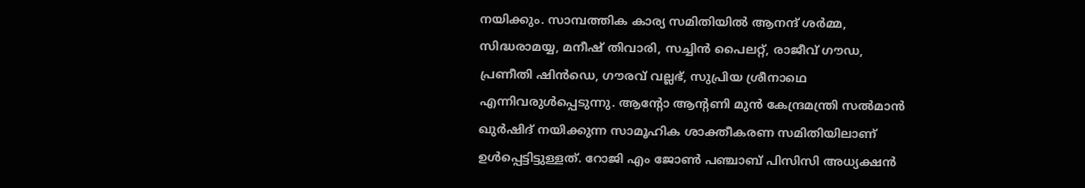നയിക്കും. സാമ്പത്തിക കാര്യ സമിതിയില്‍ ആനന്ദ് ശര്‍മ്മ, സിദ്ധരാമയ്യ, മനീഷ് തിവാരി, സച്ചിന്‍ പൈലറ്റ്, രാജീവ് ഗൗഡ, പ്രണീതി ഷിന്‍ഡെ, ഗൗരവ് വല്ലഭ്, സുപ്രിയ ശ്രീനാഥെ എന്നിവരുള്‍പ്പെടുന്നു. ആന്റോ ആന്റണി മുന്‍ കേന്ദ്രമന്ത്രി സല്‍മാന്‍ ഖുര്‍ഷിദ് നയിക്കുന്ന സാമൂഹിക ശാക്തീകരണ സമിതിയിലാണ് ഉള്‍പ്പെട്ടിട്ടുള്ളത്. റോജി എം ജോണ്‍ പഞ്ചാബ് പിസിസി അധ്യക്ഷന്‍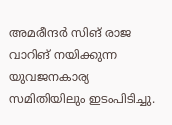അമരീന്ദര്‍ സിങ് രാജ വാറിങ് നയിക്കുന്ന യുവജനകാര്യ സമിതിയിലും ഇടംപിടിച്ചു.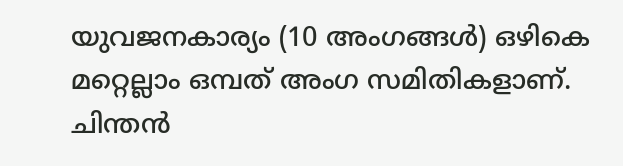യുവജനകാര്യം (10 അംഗങ്ങള്‍) ഒഴികെ മറ്റെല്ലാം ഒമ്പത് അംഗ സമിതികളാണ്. ചിന്തന്‍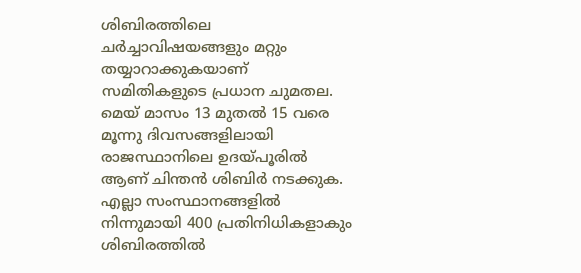ശിബിരത്തിലെ ചര്‍ച്ചാവിഷയങ്ങളും മറ്റും തയ്യാറാക്കുകയാണ് സമിതികളുടെ പ്രധാന ചുമതല. മെയ് മാസം 13 മുതല്‍ 15 വരെ മൂന്നു ദിവസങ്ങളിലായി രാജസ്ഥാനിലെ ഉദയ്പൂരില്‍ ആണ് ചിന്തന്‍ ശിബിര്‍ നടക്കുക. എല്ലാ സംസ്ഥാനങ്ങളില്‍ നിന്നുമായി 400 പ്രതിനിധികളാകും ശിബിരത്തില്‍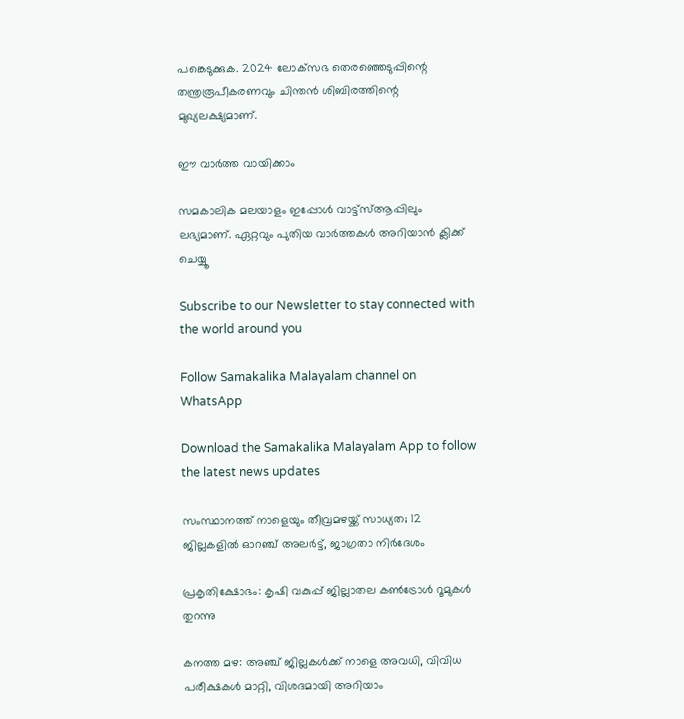പങ്കെടുക്കുക. 2024 ലോക്‌സഭ തെരഞ്ഞെടുപ്പിന്റെ തന്ത്രരൂപീകരണവും ചിന്തന്‍ ശിബിരത്തിന്റെ മുഖ്യലക്ഷ്യമാണ്.

ഈ വാർത്ത വായിക്കാം

സമകാലിക മലയാളം ഇപ്പോൾ വാട്ട്‌സ്ആപ്പിലും ലഭ്യമാണ്. ഏറ്റവും പുതിയ വാർത്തകൾ അറിയാൻ ക്ലിക്ക് ചെയ്യൂ

Subscribe to our Newsletter to stay connected with the world around you

Follow Samakalika Malayalam channel on WhatsApp

Download the Samakalika Malayalam App to follow the latest news updates

സംസ്ഥാനത്ത് നാളെയും തീവ്രമഴയ്ക്ക് സാധ്യത; 12 ജില്ലകളില്‍ ഓറഞ്ച് അലര്‍ട്ട്, ജാഗ്രതാ നിര്‍ദേശം

പ്രകൃതിക്ഷോഭം: കൃഷി വകുപ്പ് ജില്ലാതല കൺട്രോൾ റൂമുകൾ തുറന്നു

കനത്ത മഴ: അഞ്ച് ജില്ലകൾക്ക് നാളെ അവധി, വിവിധ പരീക്ഷകൾ മാറ്റി, വിശദമായി അറിയാം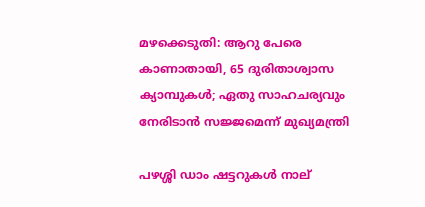മഴക്കെടുതി: ആറു പേരെ കാണാതായി, 65 ദുരിതാശ്വാസ ക്യാമ്പുകള്‍; ഏതു സാഹചര്യവും നേരിടാൻ സജ്ജമെന്ന് മുഖ്യമന്ത്രി

പഴശ്ശി ഡാം ഷട്ടറുകള്‍ നാല്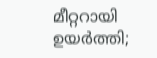മീറ്ററായി ഉയര്‍ത്തി;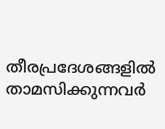തീരപ്രദേശങ്ങളില്‍ താമസിക്കുന്നവര്‍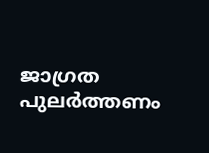ജാഗ്രത പുലർത്തണം